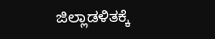ಜಿಲ್ಲಾಡಳಿತಕ್ಕೆ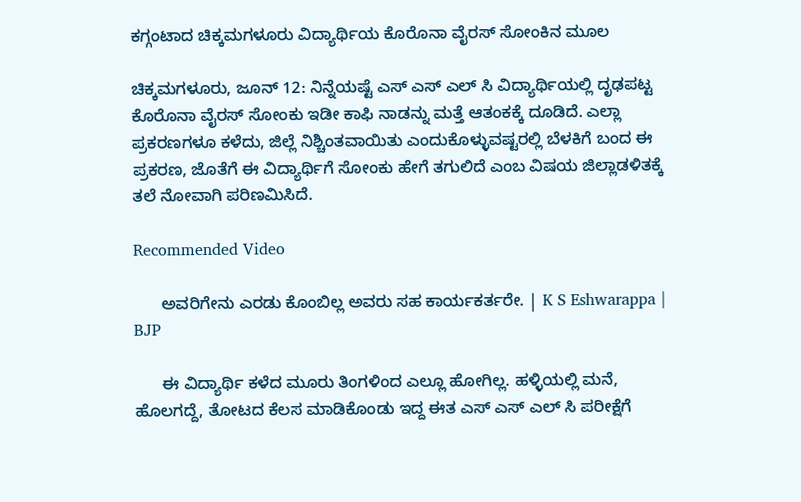ಕಗ್ಗಂಟಾದ ಚಿಕ್ಕಮಗಳೂರು ವಿದ್ಯಾರ್ಥಿಯ ಕೊರೊನಾ ವೈರಸ್ ಸೋಂಕಿನ ಮೂಲ

ಚಿಕ್ಕಮಗಳೂರು, ಜೂನ್ 12: ನಿನ್ನೆಯಷ್ಟೆ ಎಸ್ ಎಸ್ ಎಲ್ ಸಿ ವಿದ್ಯಾರ್ಥಿಯಲ್ಲಿ ದೃಢಪಟ್ಟ ಕೊರೊನಾ ವೈರಸ್ ಸೋಂಕು ಇಡೀ ಕಾಫಿ ನಾಡನ್ನು ಮತ್ತೆ ಆತಂಕಕ್ಕೆ ದೂಡಿದೆ. ಎಲ್ಲಾ ಪ್ರಕರಣಗಳೂ ಕಳೆದು, ಜಿಲ್ಲೆ ನಿಶ್ಚಿಂತವಾಯಿತು ಎಂದುಕೊಳ್ಳುವಷ್ಟರಲ್ಲಿ ಬೆಳಕಿಗೆ ಬಂದ ಈ ಪ್ರಕರಣ, ಜೊತೆಗೆ ಈ ವಿದ್ಯಾರ್ಥಿಗೆ ಸೋಂಕು ಹೇಗೆ ತಗುಲಿದೆ ಎಂಬ ವಿಷಯ ಜಿಲ್ಲಾಡಳಿತಕ್ಕೆ ತಲೆ ನೋವಾಗಿ ಪರಿಣಮಿಸಿದೆ.

Recommended Video

      ಅವರಿಗೇನು ಎರಡು ಕೊಂಬಿಲ್ಲ ಅವರು ಸಹ ಕಾರ್ಯಕರ್ತರೇ. | K S Eshwarappa | BJP

      ಈ ವಿದ್ಯಾರ್ಥಿ ಕಳೆದ ಮೂರು ತಿಂಗಳಿಂದ ಎಲ್ಲೂ ಹೋಗಿಲ್ಲ. ಹಳ್ಳಿಯಲ್ಲಿ ಮನೆ, ಹೊಲಗದ್ದೆ, ತೋಟದ ಕೆಲಸ ಮಾಡಿಕೊಂಡು ಇದ್ದ ಈತ ಎಸ್ ಎಸ್ ಎಲ್ ಸಿ ಪರೀಕ್ಷೆಗೆ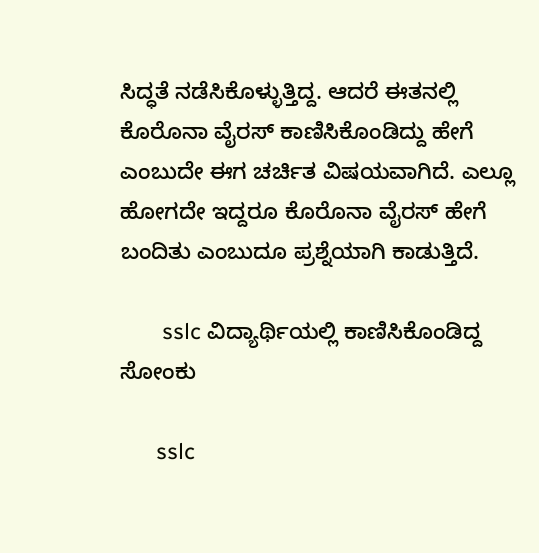ಸಿದ್ಧತೆ ನಡೆಸಿಕೊಳ್ಳುತ್ತಿದ್ದ. ಆದರೆ ಈತನಲ್ಲಿ ಕೊರೊನಾ ವೈರಸ್ ಕಾಣಿಸಿಕೊಂಡಿದ್ದು ಹೇಗೆ ಎಂಬುದೇ ಈಗ ಚರ್ಚಿತ ವಿಷಯವಾಗಿದೆ. ಎಲ್ಲೂ ಹೋಗದೇ ಇದ್ದರೂ ಕೊರೊನಾ ವೈರಸ್ ಹೇಗೆ ಬಂದಿತು ಎಂಬುದೂ ಪ್ರಶ್ನೆಯಾಗಿ ಕಾಡುತ್ತಿದೆ.

       sslc ವಿದ್ಯಾರ್ಥಿಯಲ್ಲಿ ಕಾಣಿಸಿಕೊಂಡಿದ್ದ ಸೋಂಕು

      sslc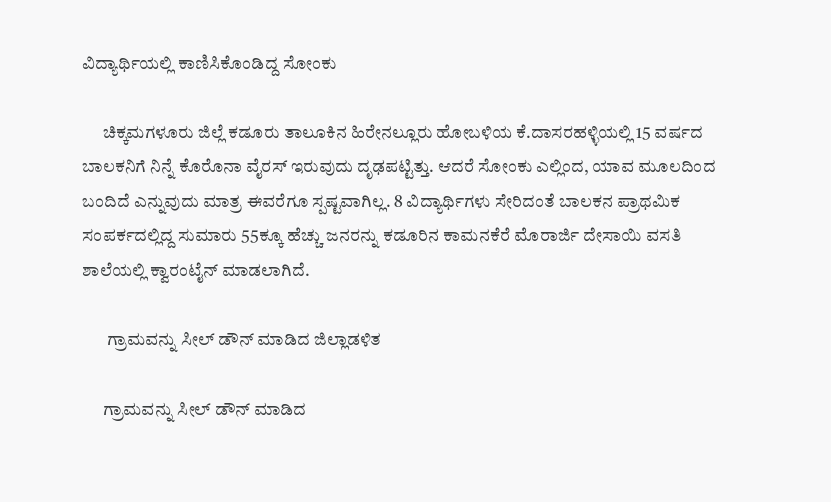ವಿದ್ಯಾರ್ಥಿಯಲ್ಲಿ ಕಾಣಿಸಿಕೊಂಡಿದ್ದ ಸೋಂಕು

      ಚಿಕ್ಕಮಗಳೂರು ಜಿಲ್ಲೆ ಕಡೂರು ತಾಲೂಕಿನ ಹಿರೇನಲ್ಲೂರು ಹೋಬಳಿಯ ಕೆ.ದಾಸರಹಳ್ಳಿಯಲ್ಲಿ 15 ವರ್ಷದ ಬಾಲಕನಿಗೆ ನಿನ್ನೆ ಕೊರೊನಾ ವೈರಸ್ ಇರುವುದು ದೃಢಪಟ್ಟಿತ್ತು. ಆದರೆ ಸೋಂಕು ಎಲ್ಲಿಂದ, ಯಾವ ಮೂಲದಿಂದ ಬಂದಿದೆ ಎನ್ನುವುದು ಮಾತ್ರ ಈವರೆಗೂ ಸ್ಪಷ್ಟವಾಗಿಲ್ಲ. 8 ವಿದ್ಯಾರ್ಥಿಗಳು ಸೇರಿದಂತೆ ಬಾಲಕನ ಪ್ರಾಥಮಿಕ ಸಂಪರ್ಕದಲ್ಲಿದ್ದ ಸುಮಾರು 55ಕ್ಕೂ ಹೆಚ್ಚು ಜನರನ್ನು ಕಡೂರಿನ ಕಾಮನಕೆರೆ ಮೊರಾರ್ಜಿ ದೇಸಾಯಿ ವಸತಿ ಶಾಲೆಯಲ್ಲಿ ಕ್ವಾರಂಟೈನ್ ಮಾಡಲಾಗಿದೆ.

       ಗ್ರಾಮವನ್ನು ಸೀಲ್ ಡೌನ್ ಮಾಡಿದ ಜಿಲ್ಲಾಡಳಿತ

      ಗ್ರಾಮವನ್ನು ಸೀಲ್ ಡೌನ್ ಮಾಡಿದ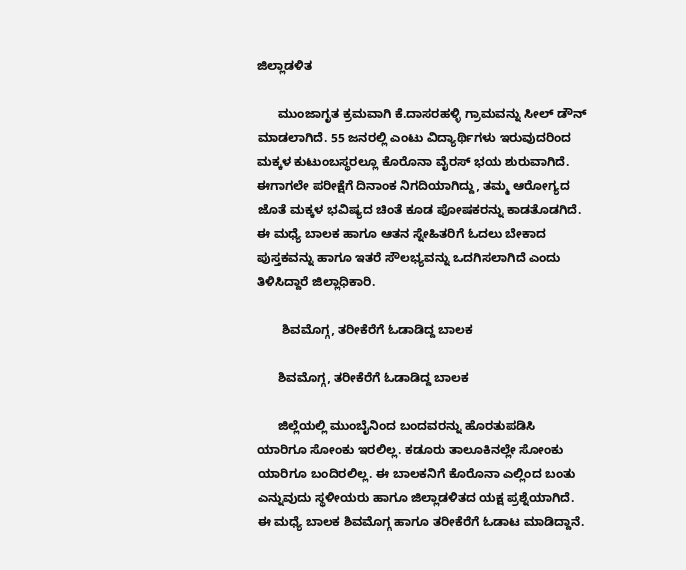ಜಿಲ್ಲಾಡಳಿತ

      ಮುಂಜಾಗೃತ ಕ್ರಮವಾಗಿ ಕೆ.ದಾಸರಹಳ್ಳಿ ಗ್ರಾಮವನ್ನು ಸೀಲ್ ಡೌನ್ ಮಾಡಲಾಗಿದೆ. 55 ಜನರಲ್ಲಿ ಎಂಟು ವಿದ್ಯಾರ್ಥಿಗಳು ಇರುವುದರಿಂದ ಮಕ್ಕಳ ಕುಟುಂಬಸ್ಥರಲ್ಲೂ ಕೊರೊನಾ ವೈರಸ್ ಭಯ ಶುರುವಾಗಿದೆ. ಈಗಾಗಲೇ ಪರೀಕ್ಷೆಗೆ ದಿನಾಂಕ ನಿಗದಿಯಾಗಿದ್ದು, ತಮ್ಮ ಆರೋಗ್ಯದ ಜೊತೆ ಮಕ್ಕಳ ಭವಿಷ್ಯದ ಚಿಂತೆ ಕೂಡ ಪೋಷಕರನ್ನು ಕಾಡತೊಡಗಿದೆ. ಈ ಮಧ್ಯೆ ಬಾಲಕ ಹಾಗೂ ಆತನ ಸ್ನೇಹಿತರಿಗೆ ಓದಲು ಬೇಕಾದ ಪುಸ್ತಕವನ್ನು ಹಾಗೂ ಇತರೆ ಸೌಲಭ್ಯವನ್ನು ಒದಗಿಸಲಾಗಿದೆ ಎಂದು ತಿಳಿಸಿದ್ದಾರೆ ಜಿಲ್ಲಾಧಿಕಾರಿ.

       ಶಿವಮೊಗ್ಗ, ತರೀಕೆರೆಗೆ ಓಡಾಡಿದ್ದ ಬಾಲಕ

      ಶಿವಮೊಗ್ಗ, ತರೀಕೆರೆಗೆ ಓಡಾಡಿದ್ದ ಬಾಲಕ

      ಜಿಲ್ಲೆಯಲ್ಲಿ ಮುಂಬೈನಿಂದ ಬಂದವರನ್ನು ಹೊರತುಪಡಿಸಿ ಯಾರಿಗೂ ಸೋಂಕು ಇರಲಿಲ್ಲ. ಕಡೂರು ತಾಲೂಕಿನಲ್ಲೇ ಸೋಂಕು ಯಾರಿಗೂ ಬಂದಿರಲಿಲ್ಲ. ಈ ಬಾಲಕನಿಗೆ ಕೊರೊನಾ ಎಲ್ಲಿಂದ ಬಂತು ಎನ್ನುವುದು ಸ್ಥಳೀಯರು ಹಾಗೂ ಜಿಲ್ಲಾಡಳಿತದ ಯಕ್ಷ ಪ್ರಶ್ನೆಯಾಗಿದೆ. ಈ ಮಧ್ಯೆ ಬಾಲಕ ಶಿವಮೊಗ್ಗ ಹಾಗೂ ತರೀಕೆರೆಗೆ ಓಡಾಟ ಮಾಡಿದ್ದಾನೆ.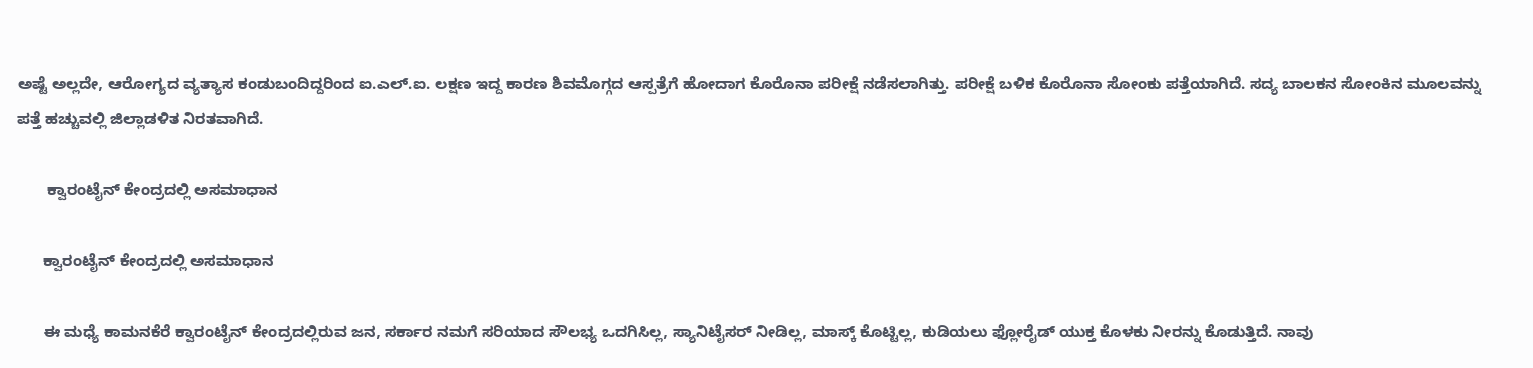ಅಷ್ಟೆ ಅಲ್ಲದೇ, ಆರೋಗ್ಯದ ವ್ಯತ್ಯಾಸ ಕಂಡುಬಂದಿದ್ದರಿಂದ ಐ.ಎಲ್.ಐ. ಲಕ್ಷಣ ಇದ್ದ ಕಾರಣ ಶಿವಮೊಗ್ಗದ ಆಸ್ಪತ್ರೆಗೆ ಹೋದಾಗ ಕೊರೊನಾ ಪರೀಕ್ಷೆ ನಡೆಸಲಾಗಿತ್ತು. ಪರೀಕ್ಷೆ ಬಳಿಕ ಕೊರೊನಾ ಸೋಂಕು ಪತ್ತೆಯಾಗಿದೆ. ಸದ್ಯ ಬಾಲಕನ ಸೋಂಕಿನ ಮೂಲವನ್ನು ಪತ್ತೆ ಹಚ್ಚುವಲ್ಲಿ ಜಿಲ್ಲಾಡಳಿತ ನಿರತವಾಗಿದೆ.

       ಕ್ವಾರಂಟೈನ್ ಕೇಂದ್ರದಲ್ಲಿ ಅಸಮಾಧಾನ

      ಕ್ವಾರಂಟೈನ್ ಕೇಂದ್ರದಲ್ಲಿ ಅಸಮಾಧಾನ

      ಈ ಮಧ್ಯೆ ಕಾಮನಕೆರೆ ಕ್ವಾರಂಟೈನ್ ಕೇಂದ್ರದಲ್ಲಿರುವ ಜನ, ಸರ್ಕಾರ ನಮಗೆ ಸರಿಯಾದ ಸೌಲಭ್ಯ ಒದಗಿಸಿಲ್ಲ, ಸ್ಯಾನಿಟೈಸರ್ ನೀಡಿಲ್ಲ, ಮಾಸ್ಕ್ ಕೊಟ್ಟಿಲ್ಲ, ಕುಡಿಯಲು ಫ್ಲೋರೈಡ್ ಯುಕ್ತ ಕೊಳಕು ನೀರನ್ನು ಕೊಡುತ್ತಿದೆ. ನಾವು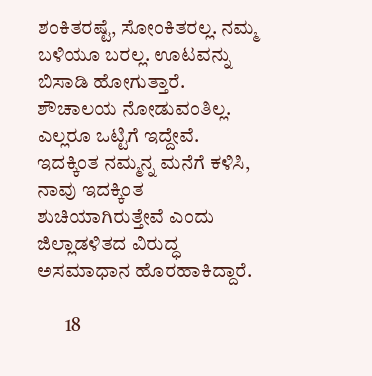ಶಂಕಿತರಷ್ಟೆ, ಸೋಂಕಿತರಲ್ಲ. ನಮ್ಮ ಬಳಿಯೂ ಬರಲ್ಲ. ಊಟವನ್ನು ಬಿಸಾಡಿ ಹೋಗುತ್ತಾರೆ. ಶೌಚಾಲಯ ನೋಡುವಂತಿಲ್ಲ. ಎಲ್ಲರೂ ಒಟ್ಟಿಗೆ ಇದ್ದೇವೆ. ಇದಕ್ಕಿಂತ ನಮ್ಮನ್ನ ಮನೆಗೆ ಕಳಿಸಿ, ನಾವು ಇದಕ್ಕಿಂತ ಶುಚಿಯಾಗಿರುತ್ತೇವೆ ಎಂದು ಜಿಲ್ಲಾಡಳಿತದ ವಿರುದ್ಧ ಅಸಮಾಧಾನ ಹೊರಹಾಕಿದ್ದಾರೆ.

       18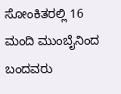ಸೋಂಕಿತರಲ್ಲಿ 16 ಮಂದಿ ಮುಂಬೈನಿಂದ ಬಂದವರು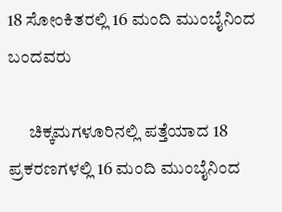18 ಸೋಂಕಿತರಲ್ಲಿ 16 ಮಂದಿ ಮುಂಬೈನಿಂದ ಬಂದವರು

      ಚಿಕ್ಕಮಗಳೂರಿನಲ್ಲಿ ಪತ್ತೆಯಾದ 18 ಪ್ರಕರಣಗಳಲ್ಲಿ 16 ಮಂದಿ ಮುಂಬೈನಿಂದ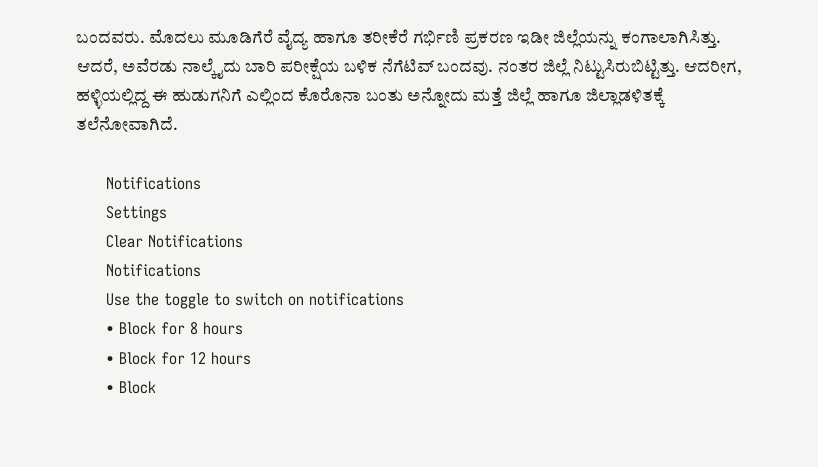ಬಂದವರು. ಮೊದಲು ಮೂಡಿಗೆರೆ ವೈದ್ಯ ಹಾಗೂ ತರೀಕೆರೆ ಗರ್ಭಿಣಿ ಪ್ರಕರಣ ಇಡೀ ಜಿಲ್ಲೆಯನ್ನು ಕಂಗಾಲಾಗಿಸಿತ್ತು. ಆದರೆ, ಅವೆರಡು ನಾಲ್ಕೈದು ಬಾರಿ ಪರೀಕ್ಷೆಯ ಬಳಿಕ ನೆಗೆಟಿವ್ ಬಂದವು. ನಂತರ ಜಿಲ್ಲೆ ನಿಟ್ಟುಸಿರುಬಿಟ್ಟಿತ್ತು. ಆದರೀಗ, ಹಳ್ಳಿಯಲ್ಲಿದ್ದ ಈ ಹುಡುಗನಿಗೆ ಎಲ್ಲಿಂದ ಕೊರೊನಾ ಬಂತು ಅನ್ನೋದು ಮತ್ತೆ ಜಿಲ್ಲೆ ಹಾಗೂ ಜಿಲ್ಲಾಡಳಿತಕ್ಕೆ ತಲೆನೋವಾಗಿದೆ.

      Notifications
      Settings
      Clear Notifications
      Notifications
      Use the toggle to switch on notifications
      • Block for 8 hours
      • Block for 12 hours
      • Block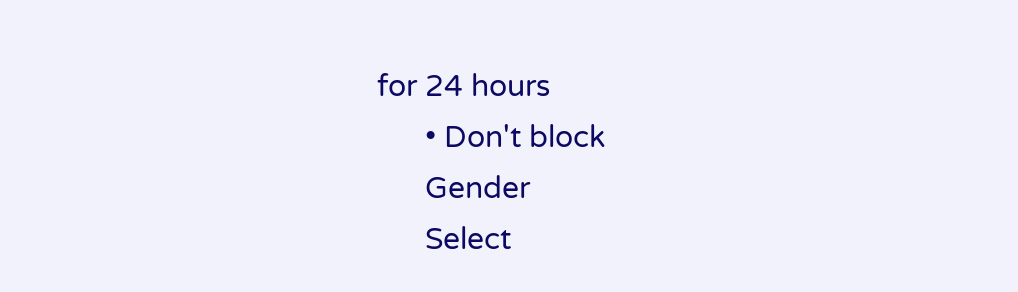for 24 hours
      • Don't block
      Gender
      Select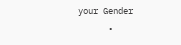your Gender
      •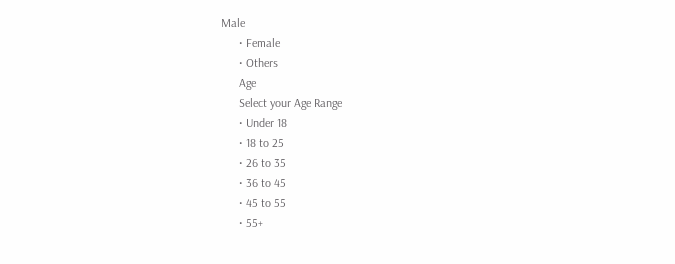Male
      • Female
      • Others
      Age
      Select your Age Range
      • Under 18
      • 18 to 25
      • 26 to 35
      • 36 to 45
      • 45 to 55
      • 55+